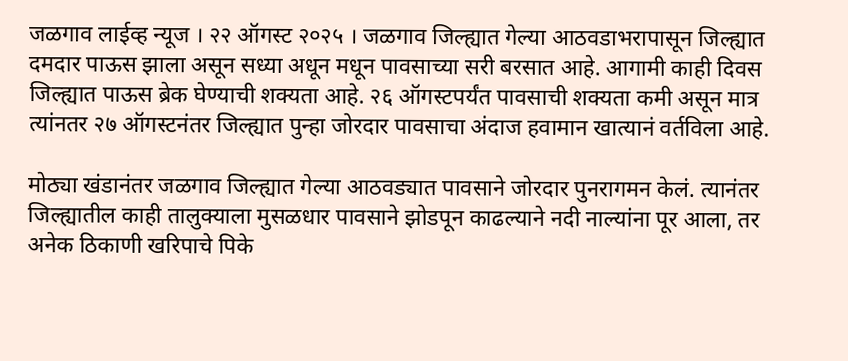जळगाव लाईव्ह न्यूज । २२ ऑगस्ट २०२५ । जळगाव जिल्ह्यात गेल्या आठवडाभरापासून जिल्ह्यात दमदार पाऊस झाला असून सध्या अधून मधून पावसाच्या सरी बरसात आहे. आगामी काही दिवस जिल्ह्यात पाऊस ब्रेक घेण्याची शक्यता आहे. २६ ऑगस्टपर्यंत पावसाची शक्यता कमी असून मात्र त्यांनतर २७ ऑगस्टनंतर जिल्ह्यात पुन्हा जोरदार पावसाचा अंदाज हवामान खात्यानं वर्तविला आहे.

मोठ्या खंडानंतर जळगाव जिल्ह्यात गेल्या आठवड्यात पावसाने जोरदार पुनरागमन केलं. त्यानंतर जिल्ह्यातील काही तालुक्याला मुसळधार पावसाने झोडपून काढल्याने नदी नाल्यांना पूर आला, तर अनेक ठिकाणी खरिपाचे पिके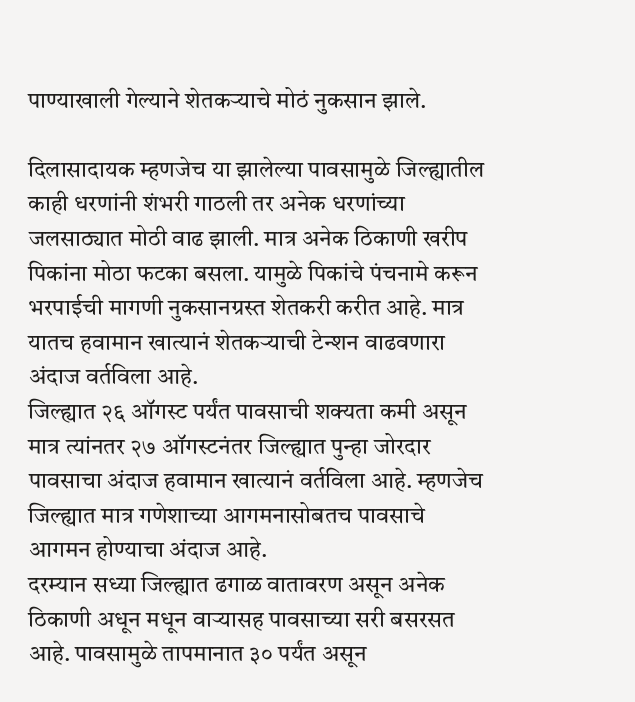पाण्याखाली गेल्याने शेतकऱ्याचे मोठं नुकसान झाले.

दिलासादायक म्हणजेच या झालेल्या पावसामुळे जिल्ह्यातील काही धरणांनी शंभरी गाठली तर अनेक धरणांच्या जलसाठ्यात मोठी वाढ झाली. मात्र अनेक ठिकाणी खरीप पिकांना मोठा फटका बसला. यामुळे पिकांचे पंचनामे करून भरपाईची मागणी नुकसानग्रस्त शेतकरी करीत आहे. मात्र यातच हवामान खात्यानं शेतकऱ्याची टेन्शन वाढवणारा अंदाज वर्तविला आहे.
जिल्ह्यात २६ ऑगस्ट पर्यंत पावसाची शक्यता कमी असून मात्र त्यांनतर २७ ऑगस्टनंतर जिल्ह्यात पुन्हा जोरदार पावसाचा अंदाज हवामान खात्यानं वर्तविला आहे. म्हणजेच जिल्ह्यात मात्र गणेशाच्या आगमनासोबतच पावसाचे आगमन होण्याचा अंदाज आहे.
दरम्यान सध्या जिल्ह्यात ढगाळ वातावरण असून अनेक ठिकाणी अधून मधून वाऱ्यासह पावसाच्या सरी बसरसत आहे. पावसामुळे तापमानात ३० पर्यंत असून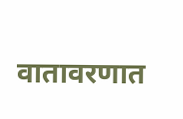वातावरणात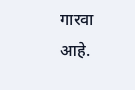गारवा आहे.